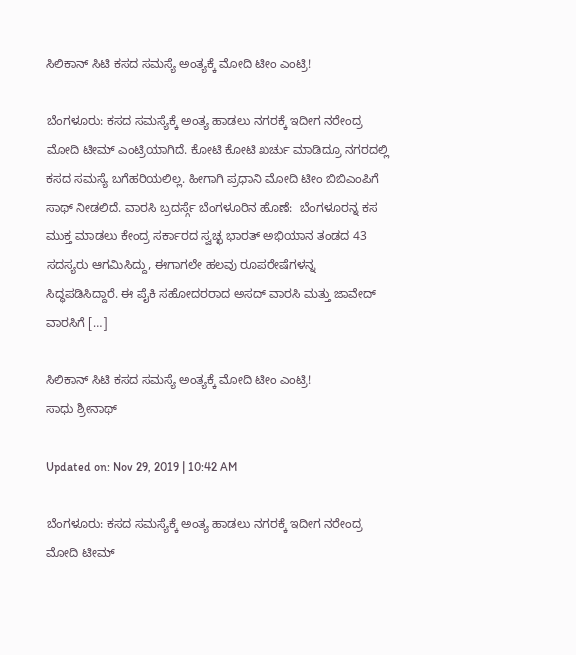ಸಿಲಿಕಾನ್ ಸಿಟಿ ಕಸದ ಸಮಸ್ಯೆ ಅಂತ್ಯಕ್ಕೆ ಮೋದಿ ಟೀಂ ಎಂಟ್ರಿ!

ಬೆಂಗಳೂರು: ಕಸದ ಸಮಸ್ಯೆಕ್ಕೆ ಅಂತ್ಯ ಹಾಡಲು ನಗರಕ್ಕೆ ಇದೀಗ ನರೇಂದ್ರ ಮೋದಿ ಟೀಮ್ ಎಂಟ್ರಿಯಾಗಿದೆ. ಕೋಟಿ‌ ಕೋಟಿ ಖರ್ಚು ಮಾಡಿದ್ರೂ ನಗರದಲ್ಲಿ ಕಸದ ಸಮಸ್ಯೆ ಬಗೆಹರಿಯಲಿಲ್ಲ. ಹೀಗಾಗಿ ಪ್ರಧಾನಿ ಮೋದಿ ಟೀಂ ಬಿಬಿಎಂಪಿಗೆ ಸಾಥ್ ನೀಡಲಿದೆ. ವಾರಸಿ ಬ್ರದರ್ಸ್ಗೆ ಬೆಂಗಳೂರಿನ ಹೊಣೆ:  ಬೆಂಗಳೂರನ್ನ ಕಸ ಮುಕ್ತ ಮಾಡಲು ಕೇಂದ್ರ ಸರ್ಕಾರದ ಸ್ವಚ್ಛ ಭಾರತ್ ಅಭಿಯಾನ ತಂಡದ 43 ಸದಸ್ಯರು ಆಗಮಿಸಿದ್ದು, ಈಗಾಗಲೇ ಹಲವು ರೂಪರೇಷೆಗಳನ್ನ ಸಿದ್ಧಪಡಿಸಿದ್ದಾರೆ. ಈ ಪೈಕಿ ಸಹೋದರರಾದ ಅಸದ್ ವಾರಸಿ ಮತ್ತು ಜಾವೇದ್ ವಾರಸಿಗೆ […]

ಸಿಲಿಕಾನ್ ಸಿಟಿ ಕಸದ ಸಮಸ್ಯೆ ಅಂತ್ಯಕ್ಕೆ ಮೋದಿ ಟೀಂ ಎಂಟ್ರಿ!
ಸಾಧು ಶ್ರೀನಾಥ್

Updated on: Nov 29, 2019 | 10:42 AM

ಬೆಂಗಳೂರು: ಕಸದ ಸಮಸ್ಯೆಕ್ಕೆ ಅಂತ್ಯ ಹಾಡಲು ನಗರಕ್ಕೆ ಇದೀಗ ನರೇಂದ್ರ ಮೋದಿ ಟೀಮ್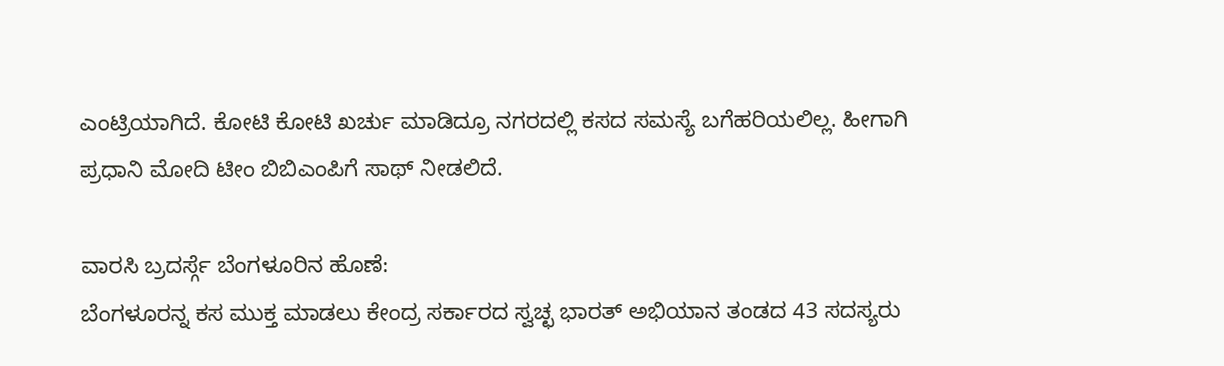ಎಂಟ್ರಿಯಾಗಿದೆ. ಕೋಟಿ‌ ಕೋಟಿ ಖರ್ಚು ಮಾಡಿದ್ರೂ ನಗರದಲ್ಲಿ ಕಸದ ಸಮಸ್ಯೆ ಬಗೆಹರಿಯಲಿಲ್ಲ. ಹೀಗಾಗಿ ಪ್ರಧಾನಿ ಮೋದಿ ಟೀಂ ಬಿಬಿಎಂಪಿಗೆ ಸಾಥ್ ನೀಡಲಿದೆ.

ವಾರಸಿ ಬ್ರದರ್ಸ್ಗೆ ಬೆಂಗಳೂರಿನ ಹೊಣೆ:
ಬೆಂಗಳೂರನ್ನ ಕಸ ಮುಕ್ತ ಮಾಡಲು ಕೇಂದ್ರ ಸರ್ಕಾರದ ಸ್ವಚ್ಛ ಭಾರತ್ ಅಭಿಯಾನ ತಂಡದ 43 ಸದಸ್ಯರು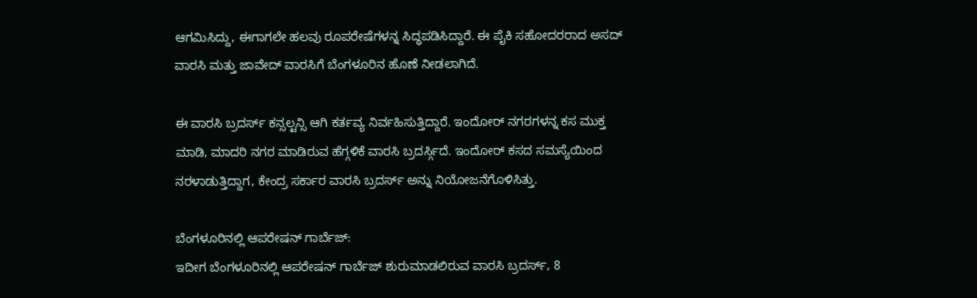ಆಗಮಿಸಿದ್ದು, ಈಗಾಗಲೇ ಹಲವು ರೂಪರೇಷೆಗಳನ್ನ ಸಿದ್ಧಪಡಿಸಿದ್ದಾರೆ. ಈ ಪೈಕಿ ಸಹೋದರರಾದ ಅಸದ್ ವಾರಸಿ ಮತ್ತು ಜಾವೇದ್ ವಾರಸಿಗೆ ಬೆಂಗಳೂರಿನ ಹೊಣೆ ನೀಡಲಾಗಿದೆ.

ಈ ವಾರಸಿ ಬ್ರದರ್ಸ್ ಕನ್ಸಲ್ಟನ್ಸಿ ಆಗಿ ಕರ್ತವ್ಯ ನಿರ್ವಹಿಸುತ್ತಿದ್ದಾರೆ. ಇಂದೋರ್ ನಗರಗಳನ್ನ ಕಸ ಮುಕ್ತ ಮಾಡಿ, ಮಾದರಿ‌ ನಗರ ಮಾಡಿರುವ ಹೆಗ್ಗಳಿಕೆ ವಾರಸಿ ಬ್ರದರ್ಸ್ಗಿದೆ. ಇಂದೋರ್ ಕಸದ ಸಮಸ್ಯೆಯಿಂದ ನರಳಾಡುತ್ತಿದ್ದಾಗ, ಕೇಂದ್ರ ಸರ್ಕಾರ ವಾರಸಿ ಬ್ರದರ್ಸ್ ಅನ್ನು ನಿಯೋಜನೆಗೊಳಿಸಿತ್ತು.

ಬೆಂಗಳೂರಿನಲ್ಲಿ ಆಪರೇಷನ್ ಗಾರ್ಬೆಜ್:
ಇದೀಗ ಬೆಂಗಳೂರಿನಲ್ಲಿ ಆಪರೇಷನ್ ಗಾರ್ಬೆಜ್ ಶುರುಮಾಡಲಿರುವ ವಾರಸಿ ಬ್ರದರ್ಸ್‌, 8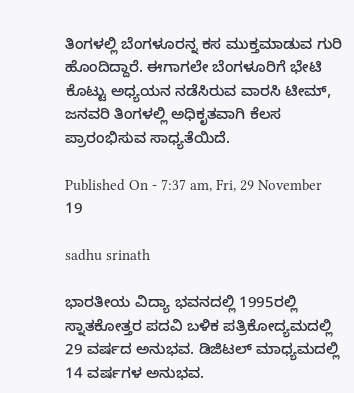ತಿಂಗಳಲ್ಲಿ ‌ಬೆಂಗಳೂರನ್ನ ಕಸ ಮುಕ್ತಮಾಡುವ ಗುರಿ ಹೊಂದಿದ್ದಾರೆ. ಈಗಾಗಲೇ ಬೆಂಗಳೂರಿಗೆ ಭೇಟಿ ಕೊಟ್ಟು ಅಧ್ಯಯನ ನಡೆಸಿರುವ ವಾರಸಿ ಟೀಮ್, ಜನವರಿ ತಿಂಗಳಲ್ಲಿ ಅಧಿಕೃತವಾಗಿ ಕೆಲಸ ಪ್ರಾರಂಭಿಸುವ ಸಾಧ್ಯತೆಯಿದೆ.

Published On - 7:37 am, Fri, 29 November 19

sadhu srinath

ಭಾರತೀಯ ವಿದ್ಯಾ ಭವನದಲ್ಲಿ 1995ರಲ್ಲಿ ಸ್ನಾತಕೋತ್ತರ ಪದವಿ ಬಳಿಕ ಪತ್ರಿಕೋದ್ಯಮದಲ್ಲಿ 29 ವರ್ಷದ ಅನುಭವ. ಡಿಜಿಟಲ್ ಮಾಧ್ಯಮದಲ್ಲಿ 14 ವರ್ಷಗಳ ಅನುಭವ.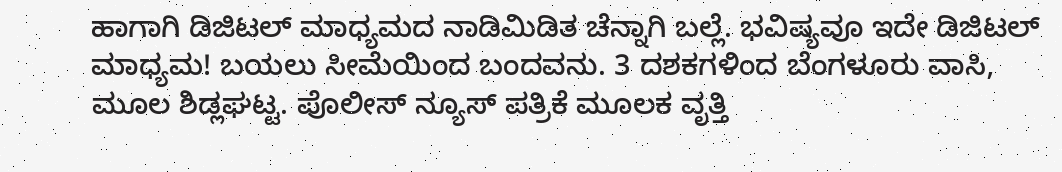ಹಾಗಾಗಿ ಡಿಜಿಟಲ್ ಮಾಧ್ಯಮದ ನಾಡಿಮಿಡಿತ ಚೆನ್ನಾಗಿ ಬಲ್ಲೆ. ಭವಿಷ್ಯವೂ ಇದೇ ಡಿಜಿಟಲ್ ಮಾಧ್ಯಮ! ಬಯಲು ಸೀಮೆಯಿಂದ ಬಂದವನು. 3 ದಶಕಗಳಿಂದ ಬೆಂಗಳೂರು ವಾಸಿ, ಮೂಲ ಶಿಡ್ಲಘಟ್ಟ. ಪೊಲೀಸ್ ನ್ಯೂಸ್ ಪತ್ರಿಕೆ ಮೂಲಕ ವೃತ್ತಿ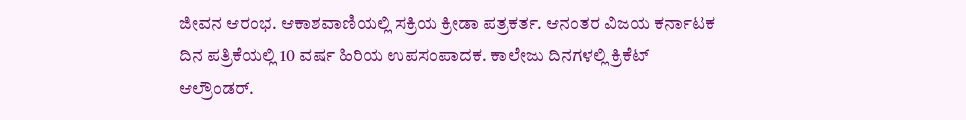ಜೀವನ ಆರಂಭ. ಆಕಾಶವಾಣಿಯಲ್ಲಿ ಸಕ್ರಿಯ ಕ್ರೀಡಾ ಪತ್ರಕರ್ತ. ಆನಂತರ ವಿಜಯ ಕರ್ನಾಟಕ ದಿನ ಪತ್ರಿಕೆಯಲ್ಲಿ 10 ವರ್ಷ ಹಿರಿಯ ಉಪಸಂಪಾದಕ. ಕಾಲೇಜು ದಿನಗಳಲ್ಲಿ ಕ್ರಿಕೆಟ್ ಆಲ್ರೌಂಡರ್.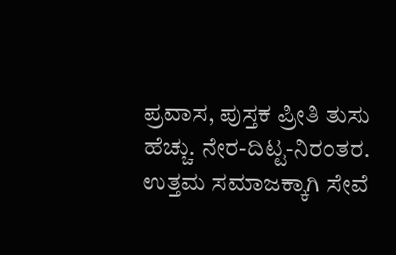ಪ್ರವಾಸ, ಪುಸ್ತಕ ಪ್ರೀತಿ ತುಸು ಹೆಚ್ಚು. ನೇರ-ದಿಟ್ಟ-ನಿರಂತರ. ಉತ್ತಮ ಸಮಾಜಕ್ಕಾಗಿ ಸೇವೆ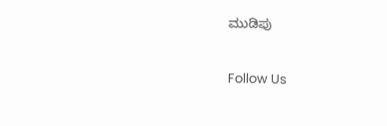ಮುಡಿಪು

Follow Us